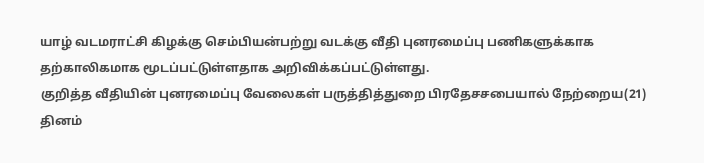யாழ் வடமராட்சி கிழக்கு செம்பியன்பற்று வடக்கு வீதி புனரமைப்பு பணிகளுக்காக தற்காலிகமாக மூடப்பட்டுள்ளதாக அறிவிக்கப்பட்டுள்ளது.
குறித்த வீதியின் புனரமைப்பு வேலைகள் பருத்தித்துறை பிரதேசசபையால் நேற்றைய(21) தினம்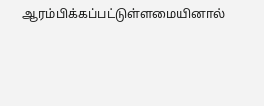ஆரம்பிக்கப்பட்டுள்ளமையினால்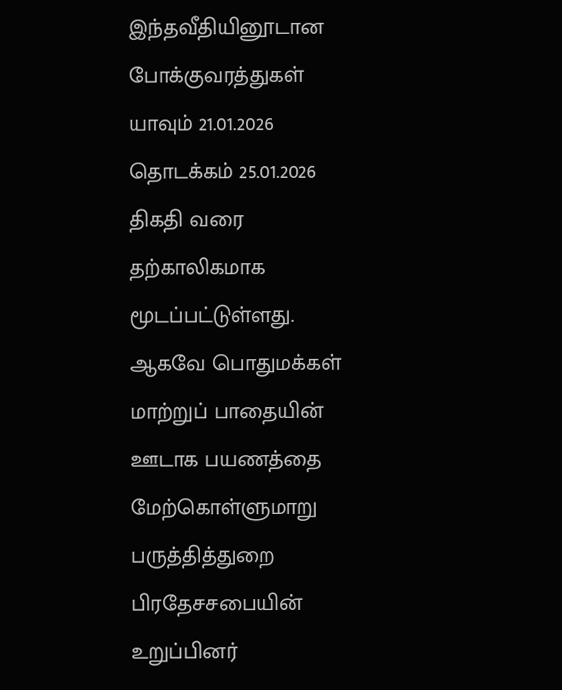இந்தவீதியினூடான போக்குவரத்துகள் யாவும் 21.01.2026 தொடக்கம் 25.01.2026 திகதி வரை தற்காலிகமாக மூடப்பட்டுள்ளது.
ஆகவே பொதுமக்கள் மாற்றுப் பாதையின் ஊடாக பயணத்தை மேற்கொள்ளுமாறு பருத்தித்துறை பிரதேசசபையின் உறுப்பினர்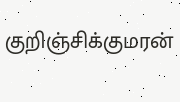குறிஞ்சிக்குமரன்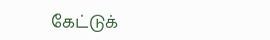கேட்டுக்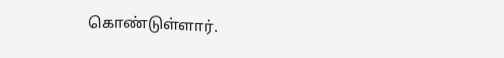கொண்டுள்ளார்.